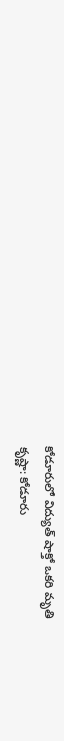కోడూరులో విద్యుత్ షాక్తో ఒకరి మృతి
కృష్ణా: కోడూరు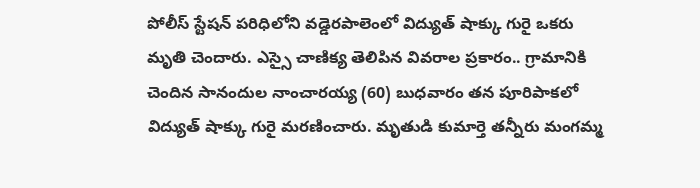పోలీస్ స్టేషన్ పరిధిలోని వడ్డెరపాలెంలో విద్యుత్ షాక్కు గురై ఒకరు మృతి చెందారు. ఎస్సై చాణిక్య తెలిపిన వివరాల ప్రకారం.. గ్రామానికి చెందిన సానందుల నాంచారయ్య (60) బుధవారం తన పూరిపాకలో విద్యుత్ షాక్కు గురై మరణించారు. మృతుడి కుమార్తె తన్నీరు మంగమ్మ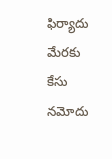ఫిర్యాదు మేరకు కేసు నమోదు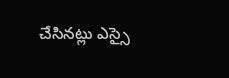చేసినట్లు ఎస్సై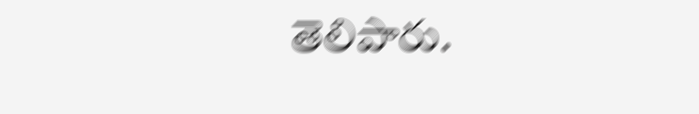తెలిపారు.